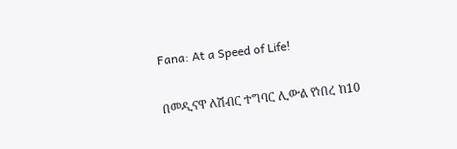Fana: At a Speed of Life!

በመዲናዋ ለሽብር ተግባር ሊውል የነበረ ከ10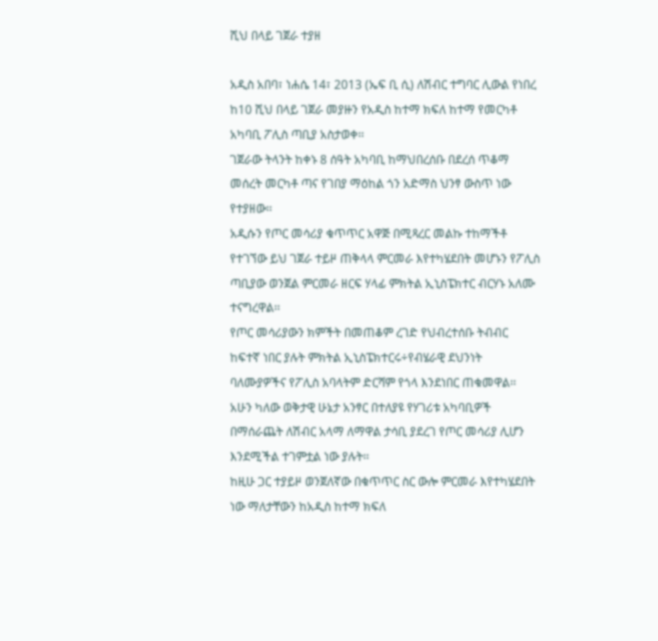ሺህ በላይ ገጀራ ተያዘ

አዲስ አበባ፣ ነሐሴ 14፣ 2013 (ኤፍ ቢ ሲ) ለሽብር ተግባር ሊውል የነበረ ከ10 ሺህ በላይ ገጀራ መያዙን የአዲስ ከተማ ክፍለ ከተማ የመርካቶ አካባቢ ፖሊስ ጣቢያ አስታወቀ፡፡
ገጀራው ትላንት ከቀኑ 8 ሰዓት አካባቢ ከማህበረሰቡ በደረሰ ጥቆማ መሰረት መርካቶ ጣና የገበያ ማዕከል ጎን አድማስ ህንፃ ውስጥ ነው የተያዘው፡፡
አዲሱን የጦር መሳሪያ ቁጥጥር አዋጅ በሚጻረር መልኩ ተከማችቶ የተገኘው ይህ ገጀራ ተይዞ ጠቅላላ ምርመራ እየተካሄደበት መሆኑን የፖሊስ ጣቢያው ወንጀል ምርመራ ዘርፍ ሃላፊ ምክትል ኢኒስፔክተር ብርሃኑ አለሙ ተናግረዋል፡፡
የጦር መሳሪያውን ክምችት በመጠቆም ረገድ የህብረተሰቡ ትብብር ከፍተኛ ነበር ያሉት ምክትል ኢኒስፔክተርሩ÷የብሄራዊ ደህንነት ባለሙያዎችና የፖሊስ አባላትም ድርሻም የጎላ እንደነበር ጠቁመዋል፡፡
አሁን ካለው ወቅታዊ ሁኔታ አንፃር በተለያዩ የሃገሪቱ አካባቢዎች በማሰራጨት ለሽብር አላማ ለማዋል ታሳቢ ያደረገ የጦር መሳሪያ ሊሆን እንደሚችል ተገምቷል ነው ያሉት፡፡
ከዚሁ ጋር ተያይዞ ወንጀለኛው በቁጥጥር ስር ውሎ ምርመራ እየተካሄደበት ነው ማለታቸውን ከአዲስ ከተማ ክፍለ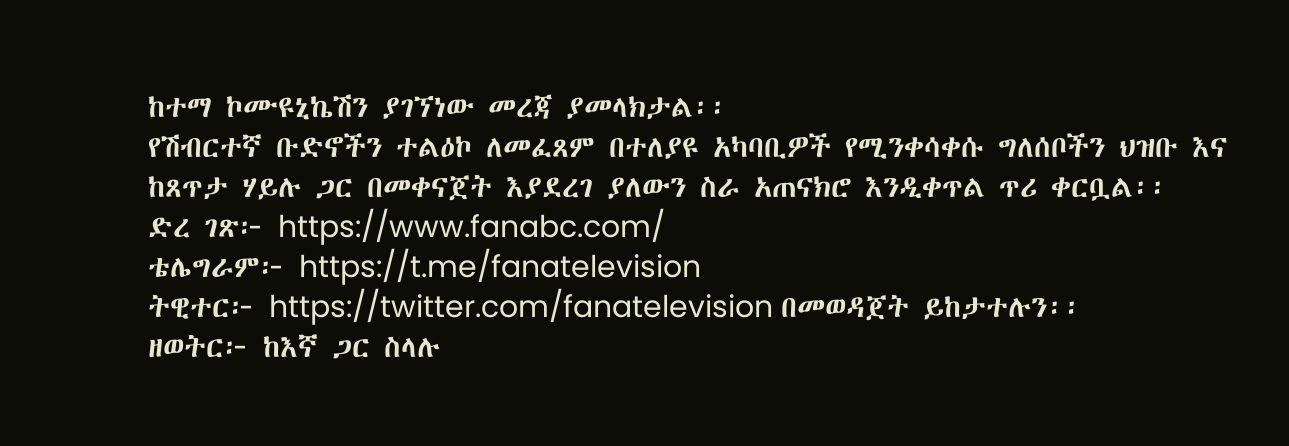ከተማ ኮሙዩኒኬሽን ያገኘነው መረጃ ያመላክታል፡፡
የሽብርተኛ ቡድኖችን ተልዕኮ ለመፈጸም በተለያዩ አካባቢዎች የሚንቀሳቀሱ ግለሰቦችን ህዝቡ እና ከጸጥታ ሃይሉ ጋር በመቀናጀት እያደረገ ያለውን ስራ አጠናክሮ እንዲቀጥል ጥሪ ቀርቧል፡፡
ድረ ገጽ፦ https://www.fanabc.com/
ቴሌግራም፦ https://t.me/fanatelevision
ትዊተር፦ https://twitter.com/fanatelevision በመወዳጀት ይከታተሉን፡፡
ዘወትር፦ ከእኛ ጋር ስላሉ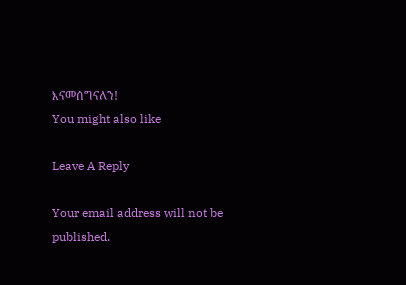እናመሰግናለን!
You might also like

Leave A Reply

Your email address will not be published.